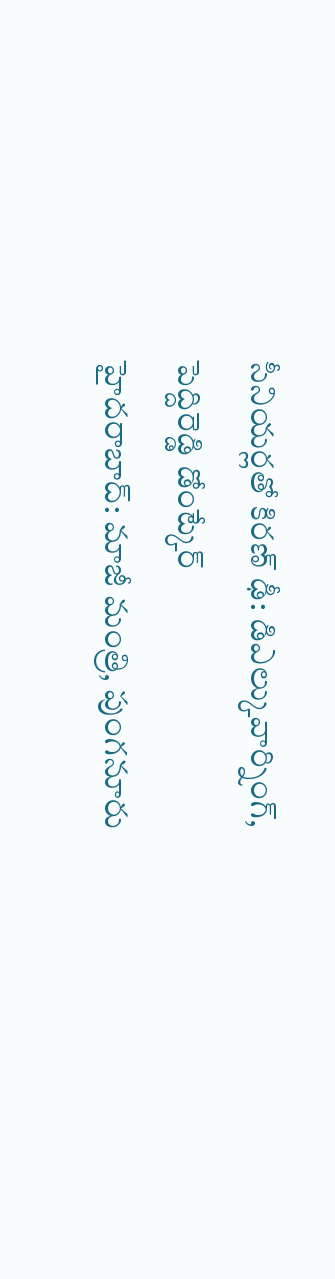సీనియర్లతో కిరణ్ ఢీ: డిఎల్కువార్నింగ్, పెద్దిరెడ్డి డోంట్కేర్
హైదరాబాద్: మాజీ మంత్రి, పుంగనూరు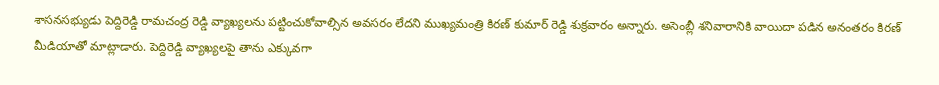శాసనసభ్యుడు పెద్దిరెడ్డి రామచంద్ర రెడ్డి వ్యాఖ్యలను పట్టించుకోవాల్సిన అవసరం లేదని ముఖ్యమంత్రి కిరణ్ కుమార్ రెడ్డి శుక్రవారం అన్నారు. అసెంబ్లీ శనివారానికి వాయిదా పడిన అనంతరం కిరణ్ మీడియాతో మాట్లాడారు. పెద్దిరెడ్డి వ్యాఖ్యలపై తాను ఎక్కువగా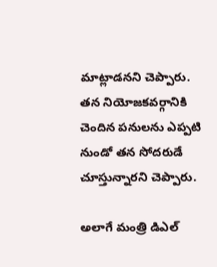మాట్లాడనని చెప్పారు. తన నియోజకవర్గానికి చెందిన పనులను ఎప్పటి నుండో తన సోదరుడే చూస్తున్నారని చెప్పారు.

అలాగే మంత్రి డిఎల్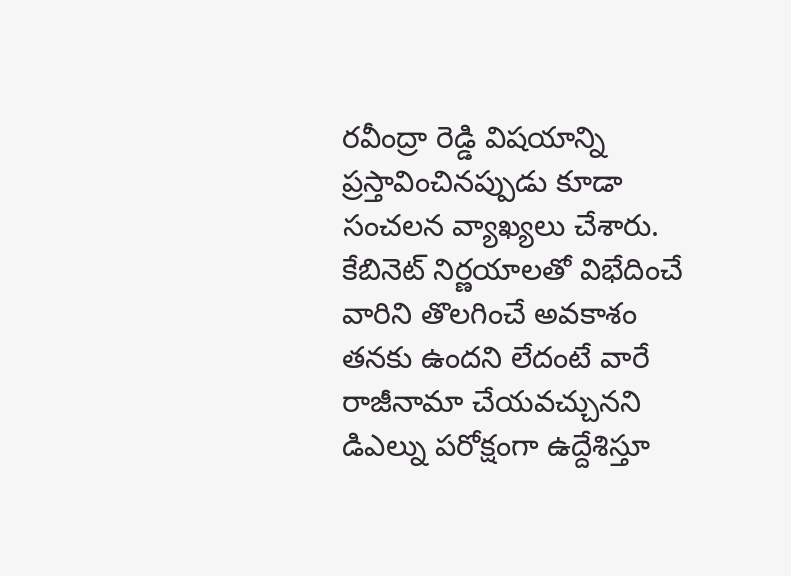రవీంద్రా రెడ్డి విషయాన్ని ప్రస్తావించినప్పుడు కూడా సంచలన వ్యాఖ్యలు చేశారు. కేబినెట్ నిర్ణయాలతో విభేదించే వారిని తొలగించే అవకాశం తనకు ఉందని లేదంటే వారే రాజీనామా చేయవచ్చునని డిఎల్ను పరోక్షంగా ఉద్దేశిస్తూ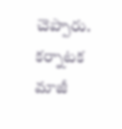చెప్పారు. కర్నాటక మాజీ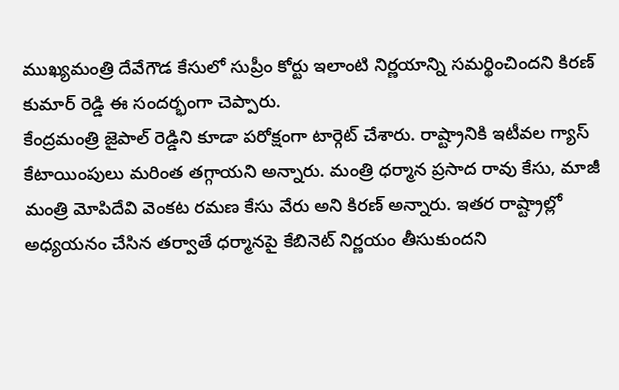ముఖ్యమంత్రి దేవేగౌడ కేసులో సుప్రీం కోర్టు ఇలాంటి నిర్ణయాన్ని సమర్థించిందని కిరణ్ కుమార్ రెడ్డి ఈ సందర్భంగా చెప్పారు.
కేంద్రమంత్రి జైపాల్ రెడ్డిని కూడా పరోక్షంగా టార్గెట్ చేశారు. రాష్ట్రానికి ఇటీవల గ్యాస్ కేటాయింపులు మరింత తగ్గాయని అన్నారు. మంత్రి ధర్మాన ప్రసాద రావు కేసు, మాజీ మంత్రి మోపిదేవి వెంకట రమణ కేసు వేరు అని కిరణ్ అన్నారు. ఇతర రాష్ట్రాల్లో అధ్యయనం చేసిన తర్వాతే ధర్మానపై కేబినెట్ నిర్ణయం తీసుకుందని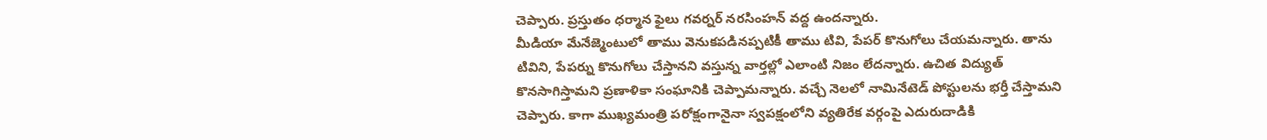చెప్పారు. ప్రస్తుతం ధర్మాన ఫైలు గవర్నర్ నరసింహన్ వద్ద ఉందన్నారు.
మీడియా మేనేజ్మెంటులో తాము వెనుకపడినప్పటికీ తాము టివి, పేపర్ కొనుగోలు చేయమన్నారు. తాను టివిని, పేపర్ను కొనుగోలు చేస్తానని వస్తున్న వార్తల్లో ఎలాంటి నిజం లేదన్నారు. ఉచిత విద్యుత్ కొనసాగిస్తామని ప్రణాళికా సంఘానికి చెప్పామన్నారు. వచ్చే నెలలో నామినేటెడ్ పోస్టులను భర్తీ చేస్తామని చెప్పారు. కాగా ముఖ్యమంత్రి పరోక్షంగానైనా స్వపక్షంలోని వ్యతిరేక వర్గంపై ఎదురుదాడికి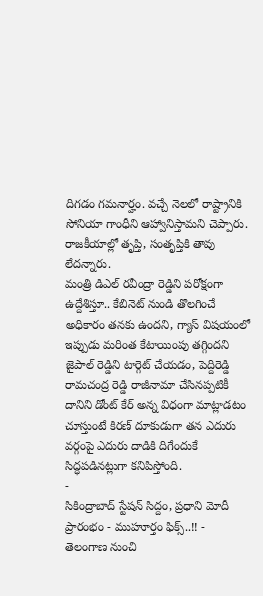దిగడం గమనార్హం. వచ్చే నెలలో రాష్ట్రానికి సోనియా గాంధీని ఆహ్వానిస్తామని చెప్పారు. రాజకీయాల్లో తృప్తి, సంతృప్తికి తావు లేదన్నారు.
మంత్రి డిఎల్ రవీంద్రా రెడ్డిని పరోక్షంగా ఉద్దేశిస్తూ.. కేబినెట్ నుండి తొలగించే అధికారం తనకు ఉందని, గ్యాస్ విషయంలో ఇప్పుడు మరింత కేటాయింపు తగ్గిందని జైపాల్ రెడ్డిని టార్గెట్ చేయడం, పెద్దిరెడ్డి రామచంద్ర రెడ్డి రాజీనామా చేసినప్పటికీ దానిని డోంట్ కేర్ అన్న విధంగా మాట్లాడటం చూస్తుంటే కిరణ్ దూకుడుగా తన ఎదురు వర్గంపై ఎదురు దాడికి దిగేందుకే సిద్ధపడినట్లుగా కనిపిస్తోంది.
-
సికింద్రాబాద్ స్టేషన్ సిద్దం, ప్రధాని మోదీ ప్రారంభం - ముహూర్తం ఫిక్స్..!! -
తెలంగాణ నుంచి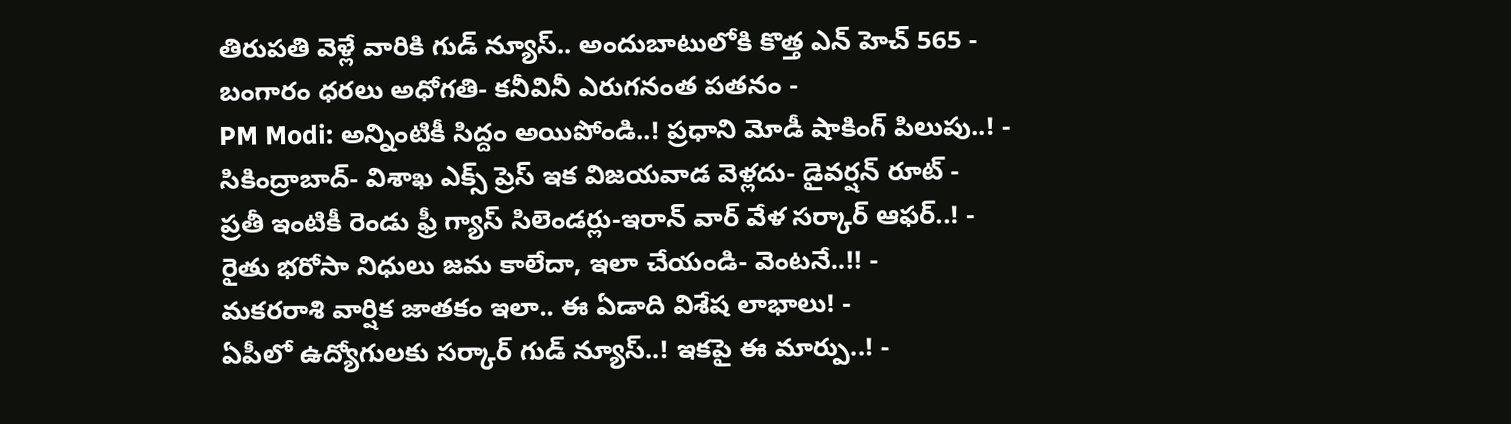తిరుపతి వెళ్లే వారికి గుడ్ న్యూస్.. అందుబాటులోకి కొత్త ఎన్ హెచ్ 565 -
బంగారం ధరలు అధోగతి- కనీవినీ ఎరుగనంత పతనం -
PM Modi: అన్నింటికీ సిద్దం అయిపోండి..! ప్రధాని మోడీ షాకింగ్ పిలుపు..! -
సికింద్రాబాద్- విశాఖ ఎక్స్ ప్రెస్ ఇక విజయవాడ వెళ్లదు- డైవర్షన్ రూట్ -
ప్రతీ ఇంటికీ రెండు ఫ్రీ గ్యాస్ సిలెండర్లు-ఇరాన్ వార్ వేళ సర్కార్ ఆఫర్..! -
రైతు భరోసా నిధులు జమ కాలేదా, ఇలా చేయండి- వెంటనే..!! -
మకరరాశి వార్షిక జాతకం ఇలా.. ఈ ఏడాది విశేష లాభాలు! -
ఏపీలో ఉద్యోగులకు సర్కార్ గుడ్ న్యూస్..! ఇకపై ఈ మార్పు..! -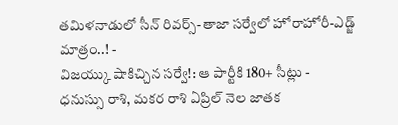తమిళనాడులో సీన్ రివర్స్-తాజా సర్వేలో హోరాహోరీ-ఎడ్జ్ మాత్రం..! -
విజయ్కు షాకిచ్చిన సర్వే!: ఆ పార్టీకి 180+ సీట్లు -
ధనుస్సు రాశి, మకర రాశి ఏప్రిల్ నెల జాతక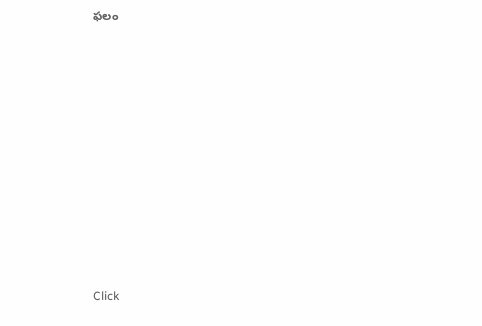ఫలం












Click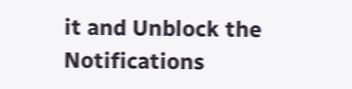it and Unblock the Notifications